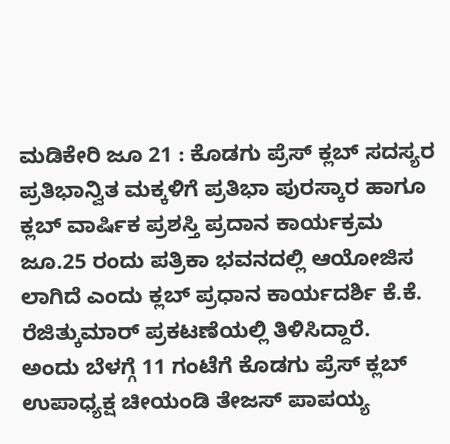ಮಡಿಕೇರಿ ಜೂ 21 : ಕೊಡಗು ಪ್ರೆಸ್ ಕ್ಲಬ್ ಸದಸ್ಯರ ಪ್ರತಿಭಾನ್ವಿತ ಮಕ್ಕಳಿಗೆ ಪ್ರತಿಭಾ ಪುರಸ್ಕಾರ ಹಾಗೂ ಕ್ಲಬ್ ವಾರ್ಷಿಕ ಪ್ರಶಸ್ತಿ ಪ್ರದಾನ ಕಾರ್ಯಕ್ರಮ ಜೂ.25 ರಂದು ಪತ್ರಿಕಾ ಭವನದಲ್ಲಿ ಆಯೋಜಿಸ ಲಾಗಿದೆ ಎಂದು ಕ್ಲಬ್ ಪ್ರಧಾನ ಕಾರ್ಯದರ್ಶಿ ಕೆ.ಕೆ. ರೆಜಿತ್ಕುಮಾರ್ ಪ್ರಕಟಣೆಯಲ್ಲಿ ತಿಳಿಸಿದ್ದಾರೆ.
ಅಂದು ಬೆಳಗ್ಗೆ 11 ಗಂಟೆಗೆ ಕೊಡಗು ಪ್ರೆಸ್ ಕ್ಲಬ್ ಉಪಾಧ್ಯಕ್ಷ ಚೀಯಂಡಿ ತೇಜಸ್ ಪಾಪಯ್ಯ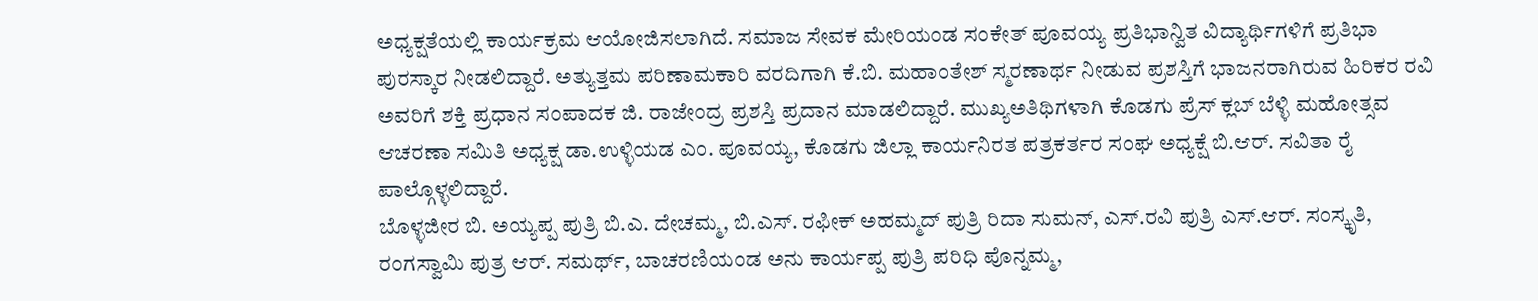ಅಧ್ಯಕ್ಷತೆಯಲ್ಲಿ ಕಾರ್ಯಕ್ರಮ ಆಯೋಜಿಸಲಾಗಿದೆ. ಸಮಾಜ ಸೇವಕ ಮೇರಿಯಂಡ ಸಂಕೇತ್ ಪೂವಯ್ಯ ಪ್ರತಿಭಾನ್ವಿತ ವಿದ್ಯಾರ್ಥಿಗಳಿಗೆ ಪ್ರತಿಭಾ ಪುರಸ್ಕಾರ ನೀಡಲಿದ್ದಾರೆ. ಅತ್ಯುತ್ತಮ ಪರಿಣಾಮಕಾರಿ ವರದಿಗಾಗಿ ಕೆ.ಬಿ. ಮಹಾಂತೇಶ್ ಸ್ಮರಣಾರ್ಥ ನೀಡುವ ಪ್ರಶಸ್ತಿಗೆ ಭಾಜನರಾಗಿರುವ ಹಿರಿಕರ ರವಿ ಅವರಿಗೆ ಶಕ್ತಿ ಪ್ರಧಾನ ಸಂಪಾದಕ ಜಿ. ರಾಜೇಂದ್ರ ಪ್ರಶಸ್ತಿ ಪ್ರದಾನ ಮಾಡಲಿದ್ದಾರೆ. ಮುಖ್ಯಅತಿಥಿಗಳಾಗಿ ಕೊಡಗು ಪ್ರೆಸ್ ಕ್ಲಬ್ ಬೆಳ್ಳಿ ಮಹೋತ್ಸವ ಆಚರಣಾ ಸಮಿತಿ ಅಧ್ಯಕ್ಷ ಡಾ.ಉಳ್ಳಿಯಡ ಎಂ. ಪೂವಯ್ಯ, ಕೊಡಗು ಜಿಲ್ಲಾ ಕಾರ್ಯನಿರತ ಪತ್ರಕರ್ತರ ಸಂಘ ಅಧ್ಯಕ್ಷೆ ಬಿ.ಆರ್. ಸವಿತಾ ರೈ ಪಾಲ್ಗೊಳ್ಳಲಿದ್ದಾರೆ.
ಬೊಳ್ಳಜೀರ ಬಿ. ಅಯ್ಯಪ್ಪ ಪುತ್ರಿ ಬಿ.ಎ. ದೇಚಮ್ಮ, ಬಿ.ಎಸ್. ರಫೀಕ್ ಅಹಮ್ಮದ್ ಪುತ್ರಿ ರಿದಾ ಸುಮನ್, ಎಸ್.ರವಿ ಪುತ್ರಿ ಎಸ್.ಆರ್. ಸಂಸ್ಕೃತಿ, ರಂಗಸ್ವಾಮಿ ಪುತ್ರ ಆರ್. ಸಮರ್ಥ್, ಬಾಚರಣಿಯಂಡ ಅನು ಕಾರ್ಯಪ್ಪ ಪುತ್ರಿ ಪರಿಧಿ ಪೊನ್ನಮ್ಮ,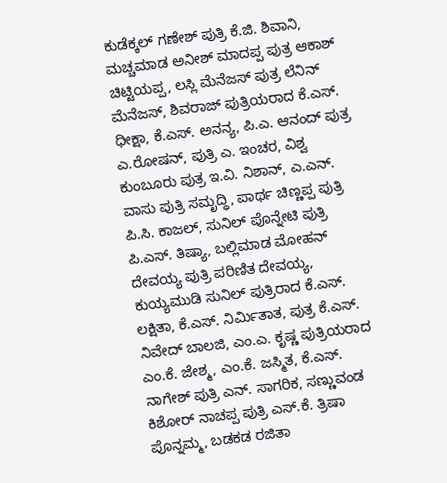ಕುಡೆಕ್ಕಲ್ ಗಣೇಶ್ ಪುತ್ರಿ ಕೆ.ಜಿ. ಶಿವಾನಿ, ಮಚ್ಚಮಾಡ ಅನೀಶ್ ಮಾದಪ್ಪ ಪುತ್ರ ಆಕಾಶ್ ಚಿಟ್ಟಿಯಪ್ಪ, ಲಸ್ಲಿ ಮೆನೆಜಸ್ ಪುತ್ರ ಲೆನಿನ್ ಮೆನೆಜಸ್, ಶಿವರಾಜ್ ಪುತ್ರಿಯರಾದ ಕೆ.ಎಸ್. ಧೀಕ್ಷಾ, ಕೆ.ಎಸ್. ಅನನ್ಯ, ಪಿ.ಎ. ಆನಂದ್ ಪುತ್ರ ಎ.ರೋಷನ್, ಪುತ್ರಿ ಎ. ಇಂಚರ, ವಿಶ್ವ ಕುಂಬೂರು ಪುತ್ರ ಇ.ವಿ. ನಿಶಾನ್, ಎ.ಎನ್. ವಾಸು ಪುತ್ರಿ ಸಮೃದ್ಧಿ, ಪಾರ್ಥ ಚಿಣ್ಣಪ್ಪ ಪುತ್ರಿ ಪಿ.ಸಿ. ಕಾಜಲ್, ಸುನಿಲ್ ಪೊನ್ನೇಟಿ ಪುತ್ರಿ ಪಿ.ಎಸ್. ತಿಷ್ಯಾ, ಬಲ್ಲಿಮಾಡ ಮೋಹನ್ ದೇವಯ್ಯ ಪುತ್ರಿ ಪರಿಣಿತ ದೇವಯ್ಯ, ಕುಯ್ಯಮುಡಿ ಸುನಿಲ್ ಪುತ್ರಿರಾದ ಕೆ.ಎಸ್. ಲಕ್ಷಿತಾ, ಕೆ.ಎಸ್. ನಿರ್ಮಿತಾತ, ಪುತ್ರ ಕೆ.ಎಸ್. ನಿವೇದ್ ಬಾಲಜಿ, ಎಂ.ಎ. ಕೃಷ್ಣ ಪುತ್ರಿಯರಾದ ಎಂ.ಕೆ. ಜೇಶ್ಮ, ಎಂ.ಕೆ. ಜಸ್ಮಿತ, ಕೆ.ಎಸ್. ನಾಗೇಶ್ ಪುತ್ರಿ ಎನ್. ಸಾಗರಿಕ, ಸಣ್ಣುವಂಡ ಕಿಶೋರ್ ನಾಚಪ್ಪ ಪುತ್ರಿ ಎಸ್.ಕೆ. ತ್ರಿಷಾ ಪೊನ್ನಮ್ಮ, ಬಡಕಡ ರಜಿತಾ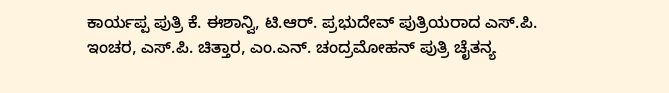ಕಾರ್ಯಪ್ಪ ಪುತ್ರಿ ಕೆ. ಈಶಾನ್ವಿ, ಟಿ.ಆರ್. ಪ್ರಭುದೇವ್ ಪುತ್ರಿಯರಾದ ಎಸ್.ಪಿ. ಇಂಚರ, ಎಸ್.ಪಿ. ಚಿತ್ತಾರ, ಎಂ.ಎನ್. ಚಂದ್ರಮೋಹನ್ ಪುತ್ರಿ ಚೈತನ್ಯ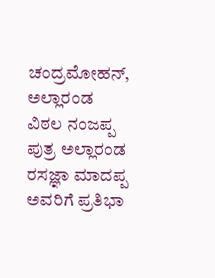ಚಂದ್ರಮೋಹನ್, ಅಲ್ಲಾರಂಡ ವಿಠಲ ನಂಜಪ್ಪ ಪುತ್ರ ಅಲ್ಲಾರಂಡ ರಸಜ್ಞಾ ಮಾದಪ್ಪ ಅವರಿಗೆ ಪ್ರತಿಭಾ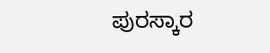ಪುರಸ್ಕಾರ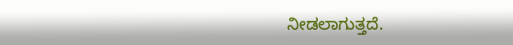ನೀಡಲಾಗುತ್ತದೆ.